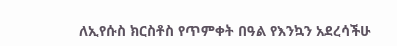ለኢየሱስ ክርስቶስ የጥምቀት በዓል የእንኳን አደረሳችሁ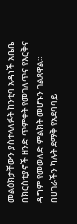መልዕክታቸውን ያስተላለፉት ከንቲባ አዳነች አቤቤ በክርስቲያኖች ዘንድ ጥምቀት የመገለጥና የእርቅና ዳግም የመወለድ ምልክት መሆኑን ገልጸዋል።
በሀገራችን ካሉት ደማቅ የአደባባይ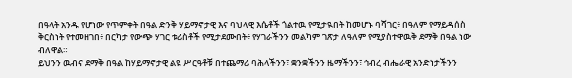በዓላት አንዱ የሆነው የጥምቀት በዓል ድንቅ ሃይማኖታዊ እና ባህላዊ እሴቶች ጎልተዉ የሚታዪበት ከመሆኑ ባሻገር፥ በዓለም የማይዳሰስ ቅርስነት የተመዘገበ፥ በርካታ የውጭ ሃገር ቱሪስቶች የሚታደሙበት፥ የሃገራችንን መልካም ገጽታ ለዓለም የሚያስተዋዉቅ ደማቅ በዓል ነው ብለዋል።
ይህንን ዉብና ደማቅ በዓል ከሃይማኖታዊ ልዩ ሥርዓቶቹ በተጨማሪ ባሕላችንን፣ ቋንቋችንን ዜማችንን፣ ኅብረ ብሔራዊ አንድነታችንን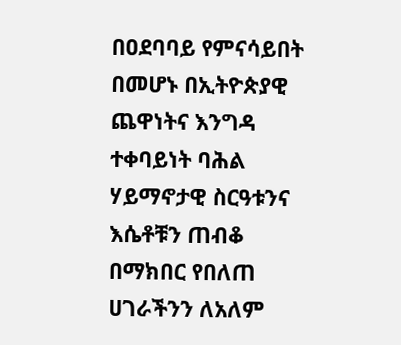በዐደባባይ የምናሳይበት በመሆኑ በኢትዮጵያዊ ጨዋነትና እንግዳ ተቀባይነት ባሕል ሃይማኖታዊ ስርዓቱንና እሴቶቹን ጠብቆ በማክበር የበለጠ ሀገራችንን ለአለም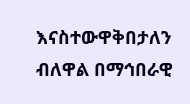እናስተውዋቅበታለን ብለዋል በማኅበራዊ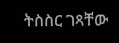ትስስር ገጻቸው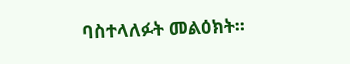ባስተላለፉት መልዕክት።